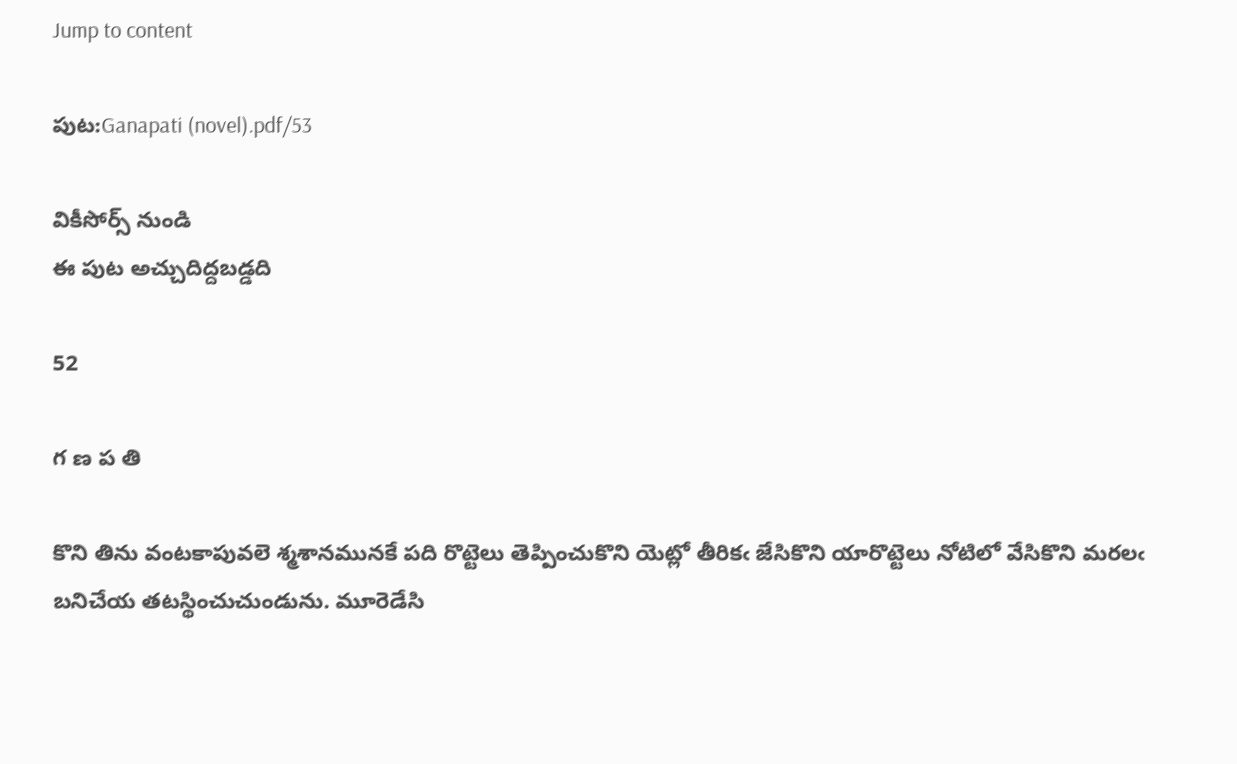Jump to content

పుట:Ganapati (novel).pdf/53

వికీసోర్స్ నుండి
ఈ పుట అచ్చుదిద్దబడ్డది

52

గ ణ ప తి

కొని తిను వంటకాపువలె శ్మశానమునకే పది రొట్టెలు తెప్పించుకొని యెట్లో తీరికఁ జేసికొని యారొట్టెలు నోటిలో వేసికొని మరలఁ బనిచేయ తటస్థించుచుండును. మూరెడేసి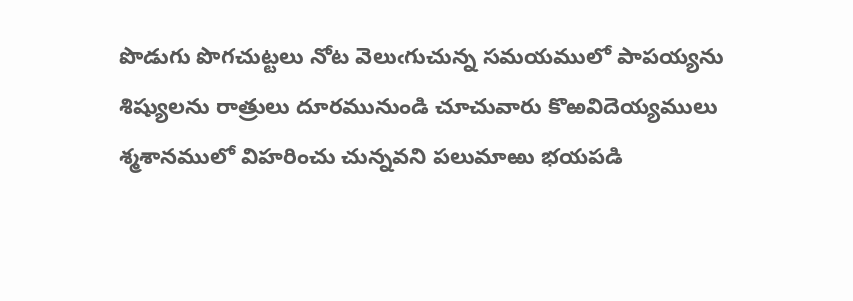పొడుగు పొగచుట్టలు నోట వెలుఁగుచున్న సమయములో పాపయ్యను శిష్యులను రాత్రులు దూరమునుండి చూచువారు కొఱవిదెయ్యములు శ్మశానములో విహరించు చున్నవని పలుమాఱు భయపడి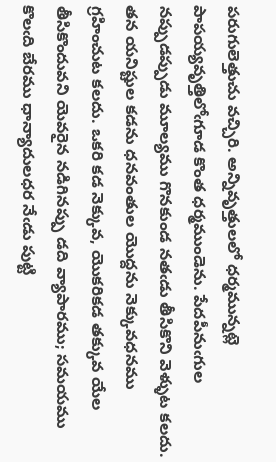పరుగులెత్తుచు వచ్చిరి. అన్నివృత్తులలో ధర్మమున్నట్లె పాపయ్యవృత్తిలోఁగూడ కొంత ధర్మముండెను. పేదపీనుఁగుల నప్పుడప్పుడు మూల్యము గొనకుండ నతఁడు తీసికొని వెళ్ళుట కలదు. తన యనిష్టుల కడను ధనవంతుల యొద్దను నెక్కువధనము గ్రహించుట కలదు. ఒకరి కడ నెక్కువ, యొకరికడ తక్కువ యేల తీసికొందువని యెవరైన నడిగినప్పు డది వ్యాపారము; సమయము కొలఁది బేరము ధాన్యాదులధర నేఁడు పుట్టి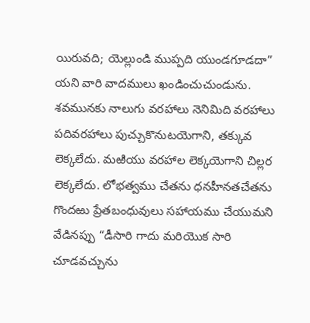యిరువది; యెల్లుండి ముప్పది యుండగూడదా” యని వారి వాదములు ఖండించుచుండును. శవమునకు నాలుగు వరహాలు నెనిమిది వరహాలు పదివరహాలు పుచ్చుకొనుటయెగాని, తక్కువ లెక్కలేదు. మఱియు వరహాల లెక్కయెగాని చిల్లర లెక్కలేదు. లోభత్వము చేతను ధనహీనతచేతను గొందఱు ప్రేతబంధువులు సహాయము చేయుమని వేడినప్పు “డీసారి గాదు మరియొక సారి చూడవచ్చును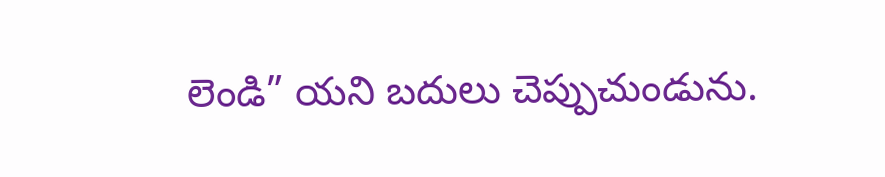లెండి” యని బదులు చెప్పుచుండును.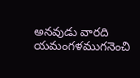అనవుడు వారది యమంగళముగనెంచి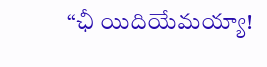“ఛీ యిదియేమయ్యా!